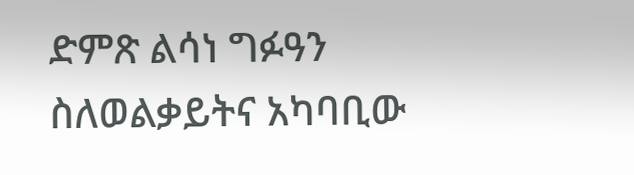ድምጽ ልሳነ ግፉዓን ስለወልቃይትና አካባቢው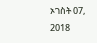ኦገስት 07, 2018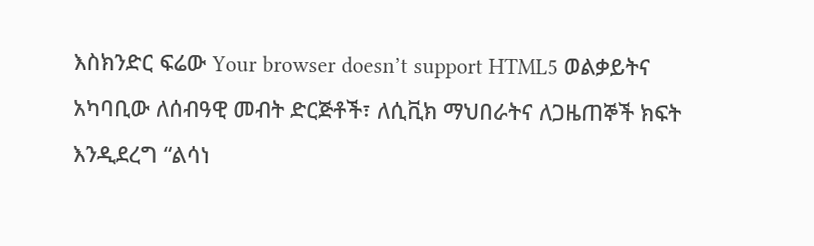እስክንድር ፍሬው Your browser doesn’t support HTML5 ወልቃይትና አካባቢው ለሰብዓዊ መብት ድርጅቶች፣ ለሲቪክ ማህበራትና ለጋዜጠኞች ክፍት እንዲደረግ “ልሳነ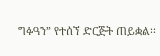ግፉዓን” የተሰኘ ድርጅት ጠይቋል፡፡